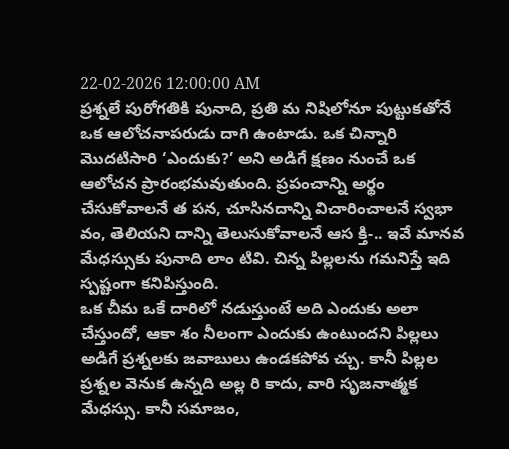22-02-2026 12:00:00 AM
ప్రశ్నలే పురోగతికి పునాది, ప్రతి మ నిషిలోనూ పుట్టుకతోనే ఒక ఆలోచనాపరుడు దాగి ఉంటాడు. ఒక చిన్నారి మొదటిసారి ‘ఎందుకు?’ అని అడిగే క్షణం నుంచే ఒక ఆలోచన ప్రారంభమవుతుంది. ప్రపంచాన్ని అర్థం చేసుకోవాలనే త పన, చూసినదాన్ని విచారించాలనే స్వభా వం, తెలియని దాన్ని తెలుసుకోవాలనే ఆస క్తి-.. ఇవే మానవ మేధస్సుకు పునాది లాం టివి. చిన్న పిల్లలను గమనిస్తే ఇది స్పష్టంగా కనిపిస్తుంది.
ఒక చీమ ఒకే దారిలో నడుస్తుంటే అది ఎందుకు అలా చేస్తుందో, ఆకా శం నీలంగా ఎందుకు ఉంటుందని పిల్లలు అడిగే ప్రశ్నలకు జవాబులు ఉండకపోవ చ్చు. కానీ పిల్లల ప్రశ్నల వెనుక ఉన్నది అల్ల రి కాదు, వారి సృజనాత్మక మేధస్సు. కానీ సమాజం,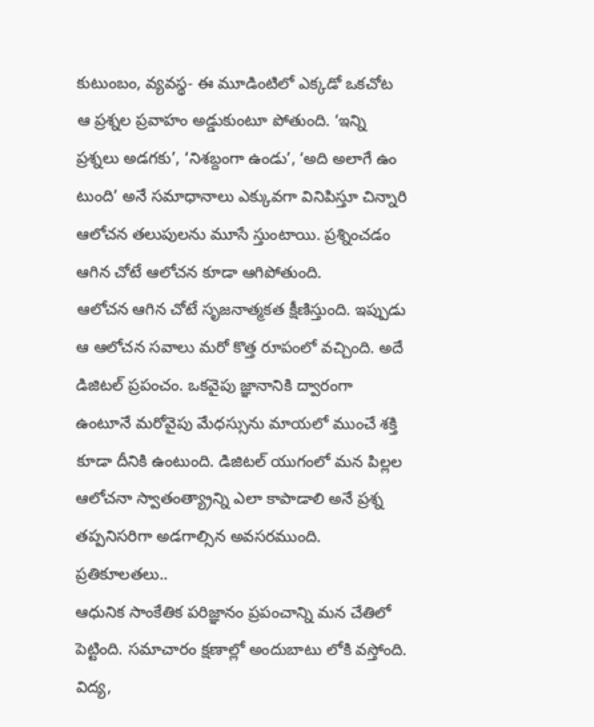కుటుంబం, వ్యవస్థ- ఈ మూడింటిలో ఎక్కడో ఒకచోట ఆ ప్రశ్నల ప్రవాహం అడ్డుకుంటూ పోతుంది. ‘ఇన్ని ప్రశ్నలు అడగకు’, ‘నిశబ్దంగా ఉండు’, ‘అది అలాగే ఉం టుంది’ అనే సమాధానాలు ఎక్కువగా వినిపిస్తూ చిన్నారి ఆలోచన తలుపులను మూసే స్తుంటాయి. ప్రశ్నించడం ఆగిన చోటే ఆలోచన కూడా ఆగిపోతుంది.
ఆలోచన ఆగిన చోటే సృజనాత్మకత క్షీణిస్తుంది. ఇప్పుడు ఆ ఆలోచన సవాలు మరో కొత్త రూపంలో వచ్చింది. అదే డిజిటల్ ప్రపంచం. ఒకవైపు జ్ఞానానికి ద్వారంగా ఉంటూనే మరోవైపు మేధస్సును మాయలో ముంచే శక్తి కూడా దీనికి ఉంటుంది. డిజిటల్ యుగంలో మన పిల్లల ఆలోచనా స్వాతంత్య్రాన్ని ఎలా కాపాడాలి అనే ప్రశ్న తప్పనిసరిగా అడగాల్సిన అవసరముంది.
ప్రతికూలతలు..
ఆధునిక సాంకేతిక పరిజ్ఞానం ప్రపంచాన్ని మన చేతిలో పెట్టింది. సమాచారం క్షణాల్లో అందుబాటు లోకి వస్తోంది. విద్య,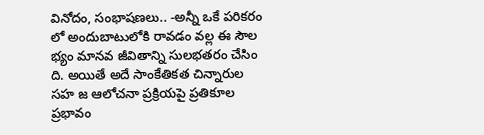వినోదం, సంభాషణలు.. -అన్నీ ఒకే పరికరం లో అందుబాటులోకి రావడం వల్ల ఈ సౌల భ్యం మానవ జీవితాన్ని సులభతరం చేసిం ది. అయితే అదే సాంకేతికత చిన్నారుల సహ జ ఆలోచనా ప్రక్రియపై ప్రతికూల ప్రభావం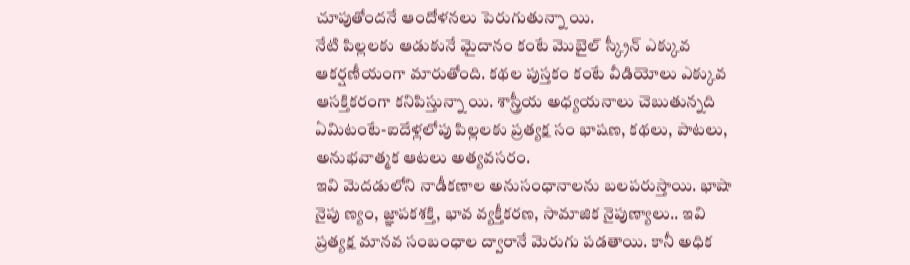చూపుతోందనే ఆందోళనలు పెరుగుతున్నా యి.
నేటి పిల్లలకు ఆడుకునే మైదానం కంటే మొబైల్ స్క్రీన్ ఎక్కువ ఆకర్షణీయంగా మారుతోంది. కథల పుస్తకం కంటే వీడియోలు ఎక్కువ ఆసక్తికరంగా కనిపిస్తున్నా యి. శాస్త్రీయ అధ్యయనాలు చెబుతున్నది ఏమిటంటే-ఐదేళ్లలోపు పిల్లలకు ప్రత్యక్ష సం భాషణ, కథలు, పాటలు, అనుభవాత్మక ఆటలు అత్యవసరం.
ఇవి మెదడులోని నాడీకణాల అనుసంధానాలను బలపరుస్తాయి. భాషా నైపు ణ్యం, జ్ఞాపకశక్తి, భావ వ్యక్తీకరణ, సామాజిక నైపుణ్యాలు.. ఇవి ప్రత్యక్ష మానవ సంబంధాల ద్వారానే మెరుగు పడతాయి. కానీ అధిక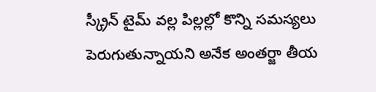స్క్రీన్ టైమ్ వల్ల పిల్లల్లో కొన్ని సమస్యలు పెరుగుతున్నాయని అనేక అంతర్జా తీయ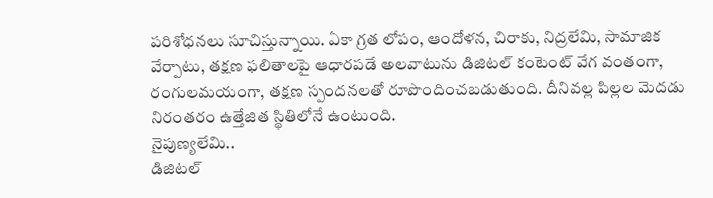పరిశోధనలు సూచిస్తున్నాయి. ఏకా గ్రత లోపం, ఆందోళన, చిరాకు, నిద్రలేమి, సామాజిక వేర్పాటు, తక్షణ ఫలితాలపై ఆధారపడే అలవాటును డిజిటల్ కంటెంట్ వేగ వంతంగా, రంగులమయంగా, తక్షణ స్పందనలతో రూపొందించబడుతుంది. దీనివల్ల పిల్లల మెదడు నిరంతరం ఉత్తేజిత స్థితిలోనే ఉంటుంది.
నైపుణ్యలేమి..
డిజిటల్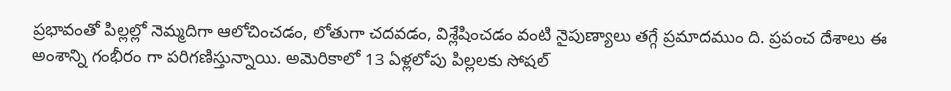ప్రభావంతో పిల్లల్లో నెమ్మదిగా ఆలోచించడం, లోతుగా చదవడం, విశ్లేషించడం వంటి నైపుణ్యాలు తగ్గే ప్రమాదముం ది. ప్రపంచ దేశాలు ఈ అంశాన్ని గంభీరం గా పరిగణిస్తున్నాయి. అమెరికాలో 13 ఏళ్లలోపు పిల్లలకు సోషల్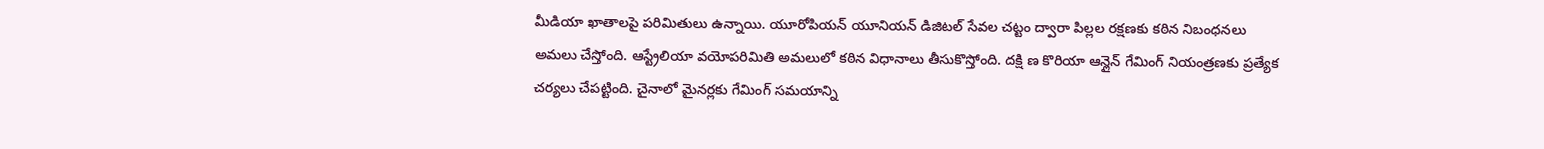మీడియా ఖాతాలపై పరిమితులు ఉన్నాయి. యూరోపియన్ యూనియన్ డిజిటల్ సేవల చట్టం ద్వారా పిల్లల రక్షణకు కఠిన నిబంధనలు అమలు చేస్తోంది. ఆస్ట్రేలియా వయోపరిమితి అమలులో కఠిన విధానాలు తీసుకొస్తోంది. దక్షి ణ కొరియా ఆన్లైన్ గేమింగ్ నియంత్రణకు ప్రత్యేక చర్యలు చేపట్టింది. చైనాలో మైనర్లకు గేమింగ్ సమయాన్ని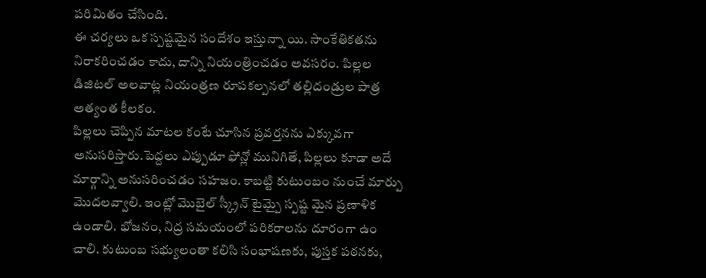పరిమితం చేసింది.
ఈ చర్యలు ఒక స్పష్టమైన సందేశం ఇస్తున్నా యి. సాంకేతికతను నిరాకరించడం కాదు, దాన్ని నియంత్రించడం అవసరం. పిల్లల డిజిటల్ అలవాట్ల నియంత్రణ రూపకల్పనలో తల్లిదండ్రుల పాత్ర అత్యంత కీలకం.
పిల్లలు చెప్పిన మాటల కంటే చూసిన ప్రవర్తనను ఎక్కువగా అనుసరిస్తారు.పెద్దలు ఎప్పుడూ ఫోన్లో మునిగితే, పిల్లలు కూడా అదే మార్గాన్ని అనుసరించడం సహజం. కాబట్టి కుటుంబం నుంచే మార్పు మొదలవ్వాలి. ఇంట్లో మొబైల్ స్క్రీన్ టైమ్పై స్పష్ట మైన ప్రణాళిక ఉండాలి. భోజనం, నిద్ర సమయంలో పరికరాలను దూరంగా ఉం చాలి. కుటుంబ సభ్యులంతా కలిసి సంభాషణకు, పుస్తక పఠనకు,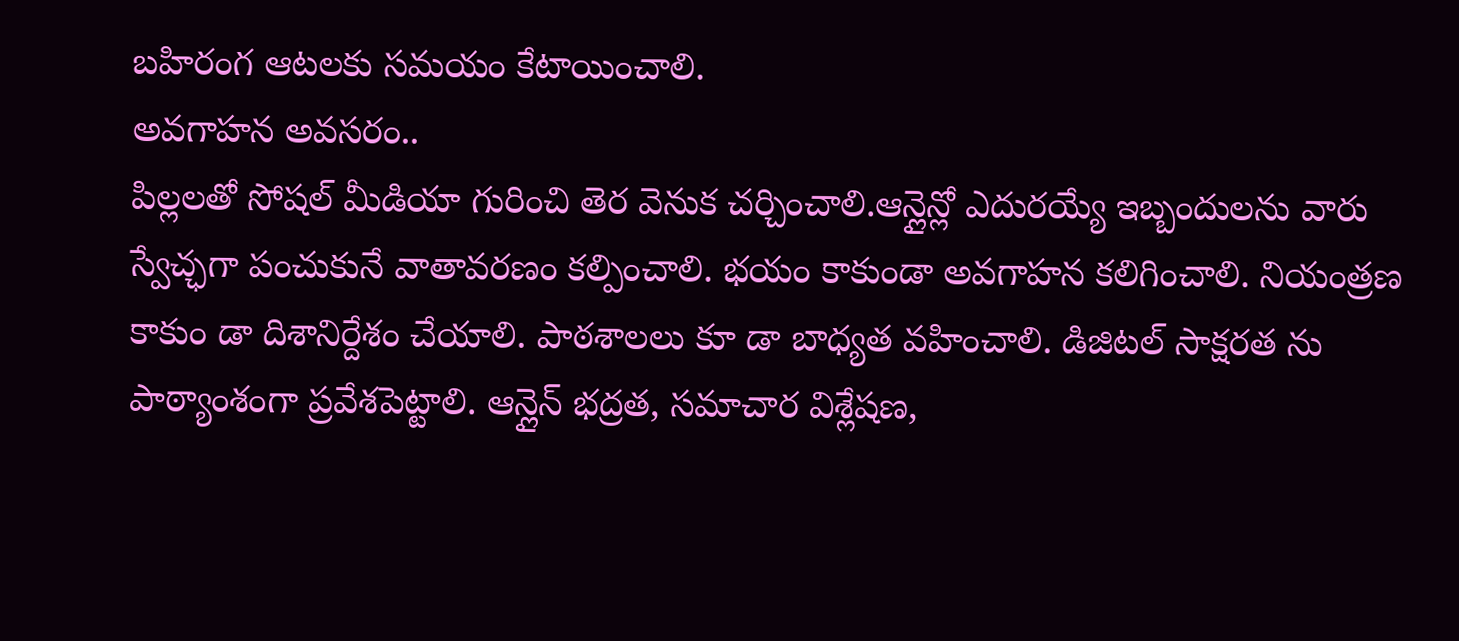బహిరంగ ఆటలకు సమయం కేటాయించాలి.
అవగాహన అవసరం..
పిల్లలతో సోషల్ మీడియా గురించి తెర వెనుక చర్చించాలి.ఆన్లైన్లో ఎదురయ్యే ఇబ్బందులను వారు స్వేచ్ఛగా పంచుకునే వాతావరణం కల్పించాలి. భయం కాకుండా అవగాహన కలిగించాలి. నియంత్రణ కాకుం డా దిశానిర్దేశం చేయాలి. పాఠశాలలు కూ డా బాధ్యత వహించాలి. డిజిటల్ సాక్షరత ను పాఠ్యాంశంగా ప్రవేశపెట్టాలి. ఆన్లైన్ భద్రత, సమాచార విశ్లేషణ,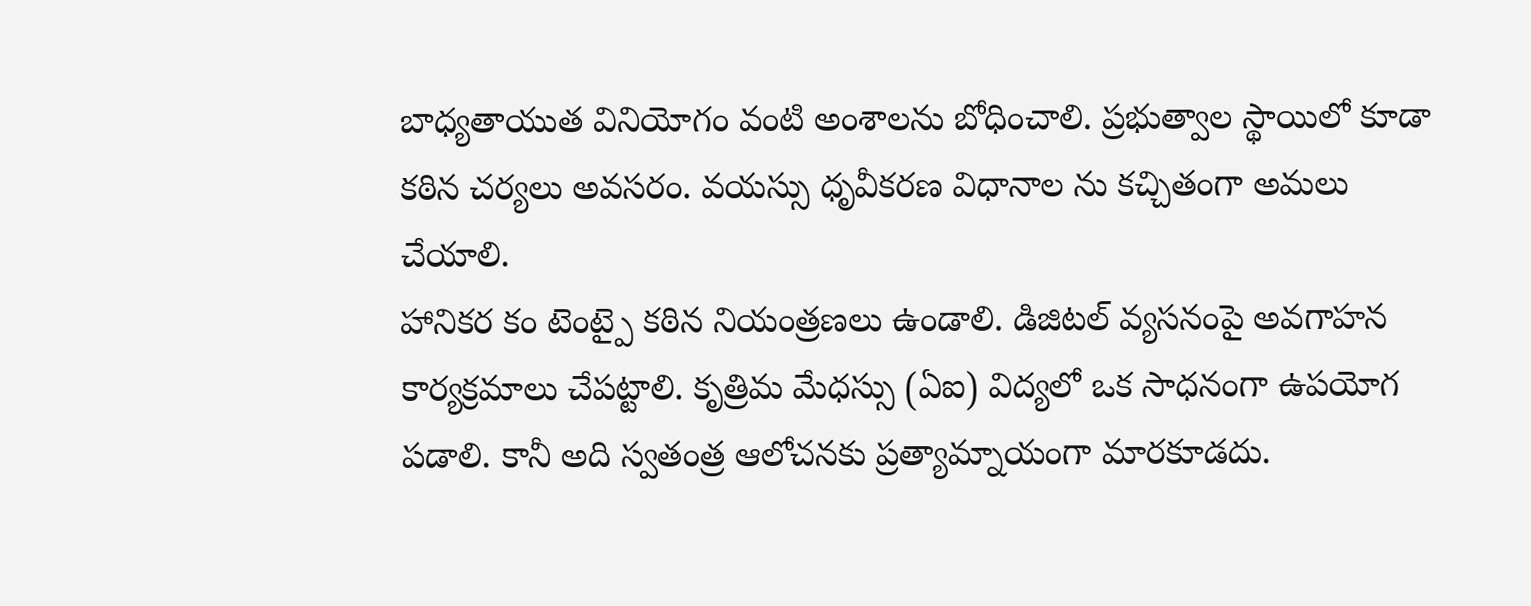బాధ్యతాయుత వినియోగం వంటి అంశాలను బోధించాలి. ప్రభుత్వాల స్థాయిలో కూడా కఠిన చర్యలు అవసరం. వయస్సు ధృవీకరణ విధానాల ను కచ్చితంగా అమలు చేయాలి.
హానికర కం టెంట్పై కఠిన నియంత్రణలు ఉండాలి. డిజిటల్ వ్యసనంపై అవగాహన కార్యక్రమాలు చేపట్టాలి. కృత్రిమ మేధస్సు (ఏఐ) విద్యలో ఒక సాధనంగా ఉపయోగ పడాలి. కానీ అది స్వతంత్ర ఆలోచనకు ప్రత్యామ్నాయంగా మారకూడదు.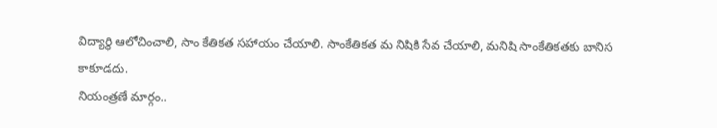విద్యార్థి ఆలోచించాలి, సాం కేతికత సహాయం చేయాలి. సాంకేతికత మ నిషికి సేవ చేయాలి, మనిషి సాంకేతికతకు బానిస కాకూడదు.
నియంత్రణే మార్గం..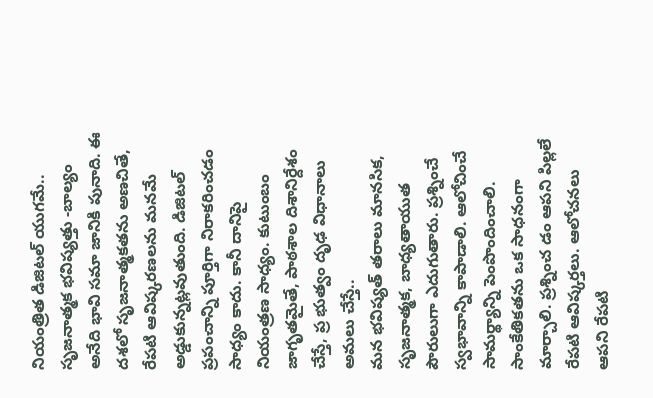నియంత్రిత డిజిటల్ యుగమే.. సృజనాత్మక భవిష్యత్తు -బాల్యం అనేది భావి సమా జానికి పునాది. ఈ దశలో సృజనాత్మకతను అణచితే, రేపటి ఆవిష్కరణలను మనమే అడ్డుకున్నట్లవుతుంది. డిజిటల్ ప్రపంచాన్ని పూర్తిగా నిరాకరించడం సాధ్యం కాదు. కానీ దానిపై నియంత్రణ సాధ్యం. కుటుంబం జాగృతమైతే, పాఠశాల దిశానిర్దేశం చేస్తే, ప్ర భుత్వం దృఢ విధానాలు అమలు చేస్తే..
మన భవిష్యత్ తరాలు మానసిక, సృజనాత్మక, బాధ్యతాయుత పౌరులుగా ఎదుగుతారు. ప్రశ్నించే స్వభావాన్ని కాపాడాలి. ఆలోచించే సామర్థ్యాన్ని పెంపొందించాలి. సాంకేతికతను ఒక సాధనంగా మార్చాలి. ప్రశ్నించ డం ఆపని పిల్లలే రేపటి ఆవిష్కర్తలు. ఆలోచనలు ఆపని రేపటి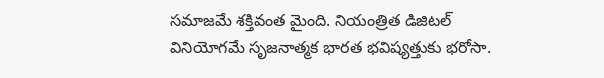సమాజమే శక్తివంత మైంది. నియంత్రిత డిజిటల్ వినియోగమే సృజనాత్మక భారత భవిష్యత్తుకు భరోసా.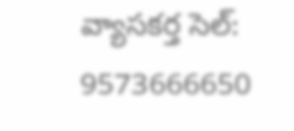వ్యాసకర్త సెల్: 9573666650